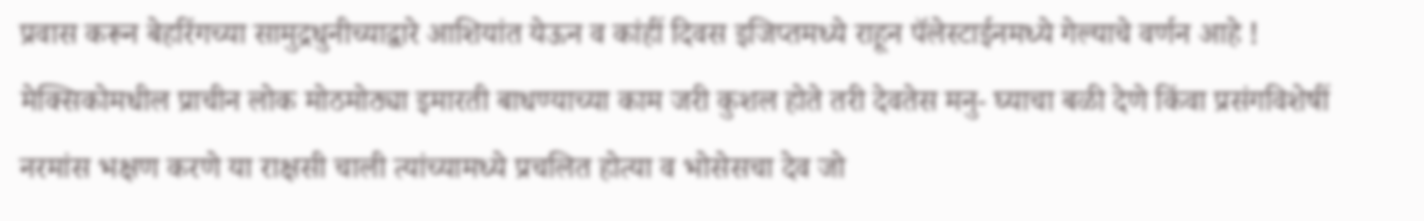प्रवास करून बेहरिंगच्या सामुद्रधुनीच्याद्वारे आशियांत येऊन व कांहीं दिवस इजिप्तमध्ये राहून पॅलेस्टाईनमध्ये गेल्याचे वर्णन आहे ! मेक्सिकोमधील प्राचीन लोक मोठमोठ्या इमारती बाधण्याच्या काम जरी कुशल होते तरी देवतेस मनु- घ्याचा बळी देणे किंवा प्रसंगविशेषीं नरमांस भक्षण करणे या राक्षसी चाली त्यांच्यामध्ये प्रचलित होत्या व भोसेसचा देव जो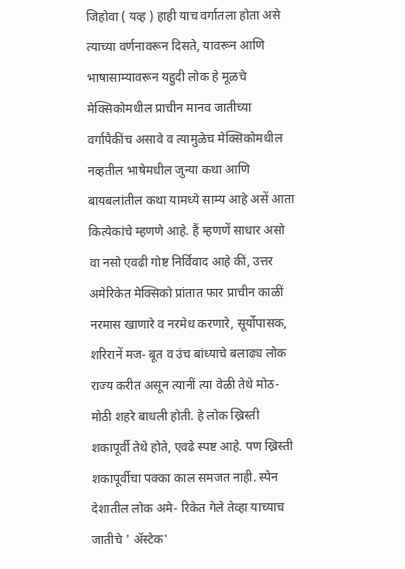जिहोवा ( यव्ह ) हाही याच वर्गातला होता असे त्याच्या वर्णनावरून दिसते, यावरून आणि भाषासाम्यावरून यहुदी लोक हे मूळचे मेक्सिकोमधील प्राचीन मानव जातीच्या वर्गापैकींच असावे व त्यामुळेच मेक्सिकोमधील नव्हतील भाषेमधील जुन्या कथा आणि बायबलांतील कथा यामध्ये साम्य आहे असें आता कित्येकांचे म्हणणे आहे. हैं म्हणणें साधार असो वा नसो एवढी गोष्ट निर्विवाद आहे कीं, उत्तर अमेरिकेत मेक्सिको प्रांतात फार प्राचीन काळीं नरमास खाणारे व नरमेध करणारे, सूर्योपासक, शरिरानें मज- बूत व उंच बांध्याचे बलाढ्य लोक राज्य करीत असून त्यानीं त्या वेळी तेथे मोठ- मोठी शहरे बाधली होती. हे लोक ख्रिस्ती शकापूर्वी तेथे होते, एवढे स्पष्ट आहे. पण ख्रिस्ती शकापूर्वीचा पक्का काल समजत नाही. स्पेन देशातील लोक अमे- रिकेत गेले तेव्हा याच्याच जातीचे ' ॲस्टेक'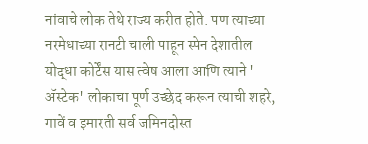नांवाचे लोक तेथे राज्य करीत होते. पण त्याच्या नरमेधाच्या रानटी चाली पाहून स्पेन देशातील योद्धा कोर्टेंस यास त्वेष आला आणि त्याने ' ॲस्टेक' लोकाचा पूर्ण उच्छेद करून त्याची शहरे, गावें व इमारती सर्व जमिनदोस्त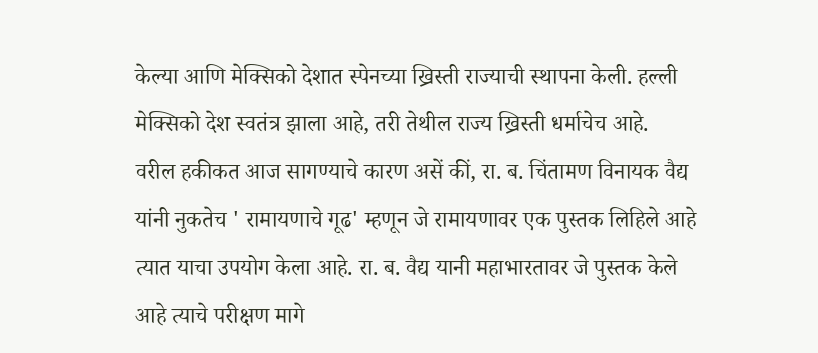केल्या आणि मेक्सिको देशात स्पेनच्या ख्रिस्ती राज्याची स्थापना केली. हल्ली मेक्सिको देश स्वतंत्र झाला आहे, तरी तेथील राज्य ख्रिस्ती धर्माचेच आहे.
वरील हकीकत आज सागण्याचे कारण असें कीं, रा. ब. चिंतामण विनायक वैद्य यांनी नुकतेच ' रामायणाचे गूढ' म्हणून जे रामायणावर एक पुस्तक लिहिले आहे त्यात याचा उपयोग केला आहे. रा. ब. वैद्य यानी महाभारतावर जे पुस्तक केले आहे त्याचे परीक्षण मागे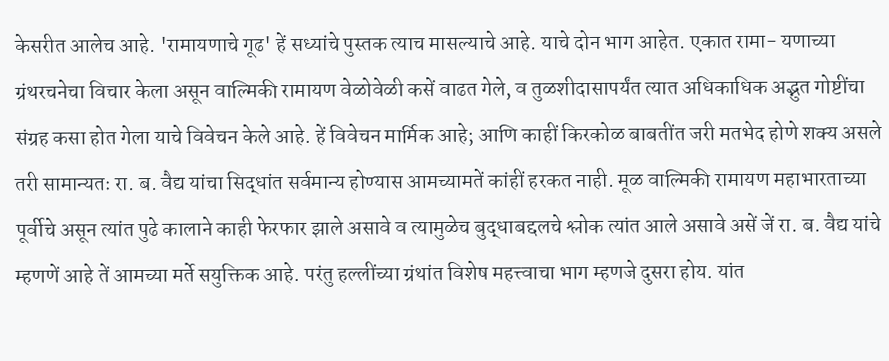केसरीत आलेच आहे. 'रामायणाचे गूढ' हें सध्यांचे पुस्तक त्याच मासल्याचे आहे. याचे दोन भाग आहेत. एकात रामा- यणाच्या ग्रंथरचनेचा विचार केला असून वाल्मिकी रामायण वेळोवेळी कसें वाढत गेले, व तुळशीदासापर्यंत त्यात अधिकाधिक अद्भुत गोष्टींचा संग्रह कसा होत गेला याचे विवेचन केले आहे. हें विवेचन मार्मिक आहे; आणि काहीं किरकोळ बाबतींत जरी मतभेद होणे शक्य असले तरी सामान्यतः रा. ब. वैद्य यांचा सिद्धांत सर्वमान्य होण्यास आमच्यामतें कांहीं हरकत नाही. मूळ वाल्मिकी रामायण महाभारताच्या पूर्वीचे असून त्यांत पुढे कालाने काही फेरफार झाले असावे व त्यामुळेच बुद्धाबद्दलचे श्लोक त्यांत आले असावे असें जें रा. ब. वैद्य यांचे म्हणणें आहे तें आमच्या मर्ते सयुक्तिक आहे. परंतु हल्लींच्या ग्रंथांत विशेष महत्त्वाचा भाग म्हणजे दुसरा होय. यांत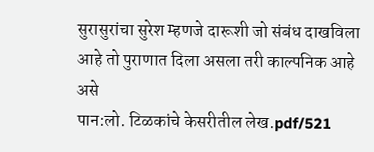सुरासुरांचा सुरेश म्हणजे दारूशी जो संबंध दाखविला आहे तो पुराणात दिला असला तरी काल्पनिक आहे असे
पान:लो. टिळकांचे केसरीतील लेख.pdf/521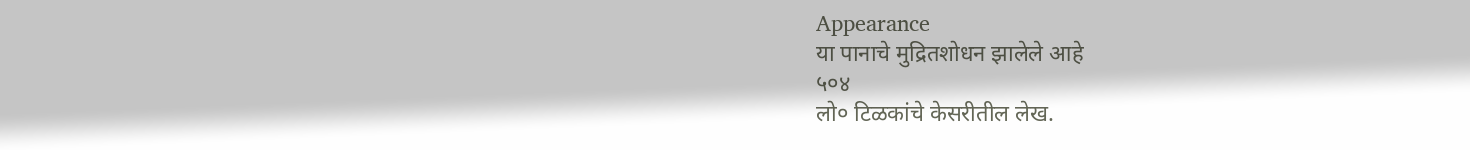Appearance
या पानाचे मुद्रितशोधन झालेले आहे
५०४
लो० टिळकांचे केसरीतील लेख.